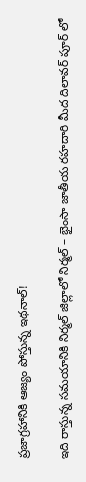ప్రజాగ్రహానికి ఆజ్యం పోస్తున్న ఇథనాల్!

ఇది రాస్తున్న సమయానికి నిర్మల్ జిల్లాలో నిర్మల్ – భైంసా జాతీయ రహదారి మీద దిలావర్ పూర్ లో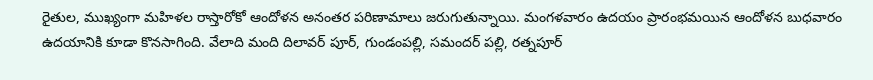రైతుల, ముఖ్యంగా మహిళల రాస్తారోకో ఆందోళన అనంతర పరిణామాలు జరుగుతున్నాయి. మంగళవారం ఉదయం ప్రారంభమయిన ఆందోళన బుధవారం ఉదయానికి కూడా కొనసాగింది. వేలాది మంది దిలావర్ పూర్, గుండంపల్లి, సమందర్ పల్లి, రత్నపూర్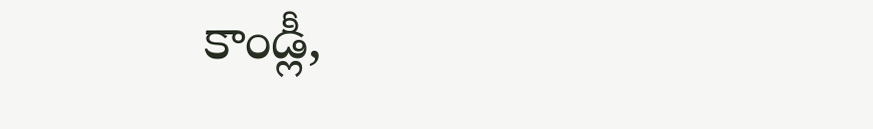కాండ్లీ,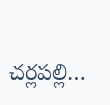చర్లపల్లి…